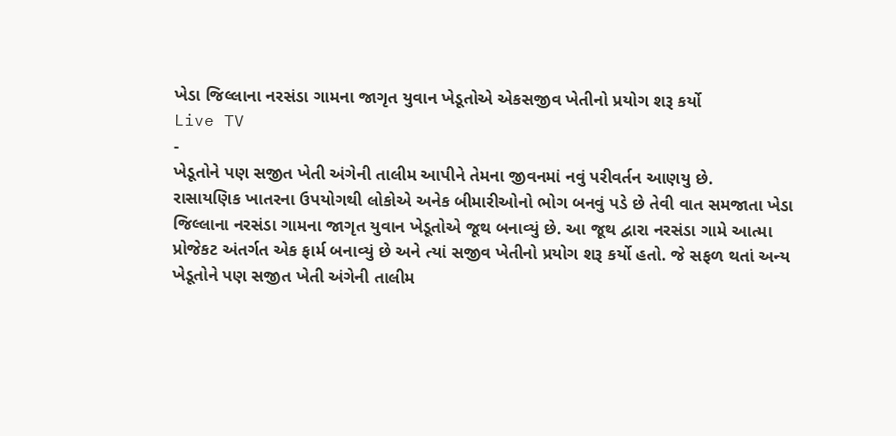ખેડા જિલ્લાના નરસંડા ગામના જાગૃત યુવાન ખેડૂતોએ એકસજીવ ખેતીનો પ્રયોગ શરૂ કર્યો
Live TV
-
ખેડૂતોને પણ સજીત ખેતી અંગેની તાલીમ આપીને તેમના જીવનમાં નવું પરીવર્તન આણયુ છે.
રાસાયણિક ખાતરના ઉપયોગથી લોકોએ અનેક બીમારીઓનો ભોગ બનવું પડે છે તેવી વાત સમજાતા ખેડા જિલ્લાના નરસંડા ગામના જાગૃત યુવાન ખેડૂતોએ જૂથ બનાવ્યું છે. આ જૂથ દ્વારા નરસંડા ગામે આત્મા પ્રોજેકટ અંતર્ગત એક ફાર્મ બનાવ્યું છે અને ત્યાં સજીવ ખેતીનો પ્રયોગ શરૂ કર્યો હતો. જે સફળ થતાં અન્ય ખેડૂતોને પણ સજીત ખેતી અંગેની તાલીમ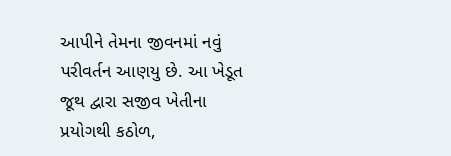આપીને તેમના જીવનમાં નવું પરીવર્તન આણયુ છે. આ ખેડૂત જૂથ દ્વારા સજીવ ખેતીના પ્રયોગથી કઠોળ,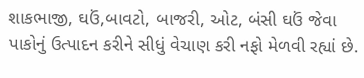શાકભાજી, ઘઉં,બાવટો, બાજરી, ઓટ, બંસી ઘઉં જેવા પાકોનું ઉત્પાદન કરીને સીધું વેચાણ કરી નફો મેળવી રહ્યાં છે.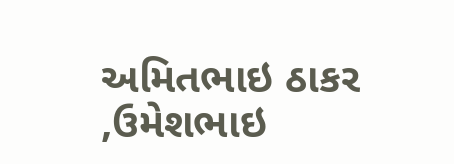અમિતભાઇ ઠાકર ,ઉમેશભાઇ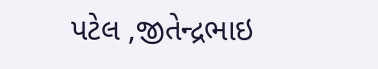પટેલ ,જીતેન્દ્રભાઇ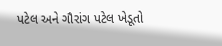પટેલ અને ગૌરાંગ પટેલ ખેડૂતો